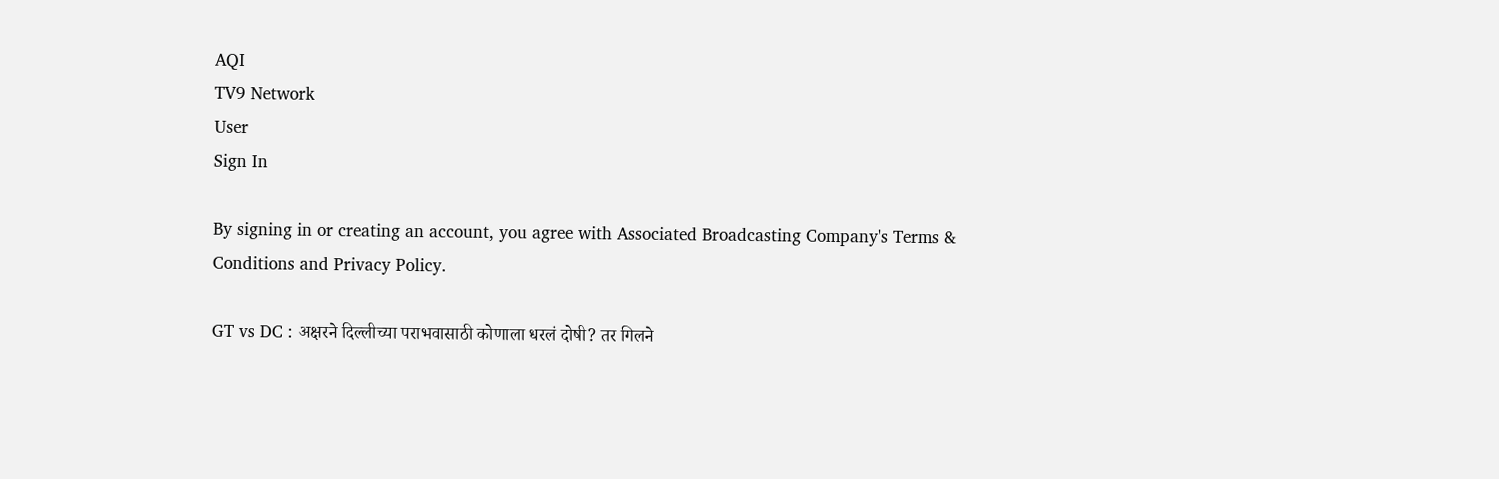AQI
TV9 Network
User
Sign In

By signing in or creating an account, you agree with Associated Broadcasting Company's Terms & Conditions and Privacy Policy.

GT vs DC : अक्षरने दिल्लीच्या पराभवासाठी कोणाला धरलं दोषी? तर गिलने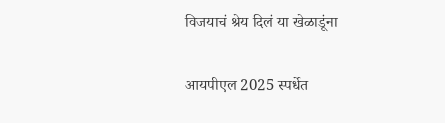विजयाचं श्रेय दिलं या खेळाडूंना

आयपीएल 2025 स्पर्धेत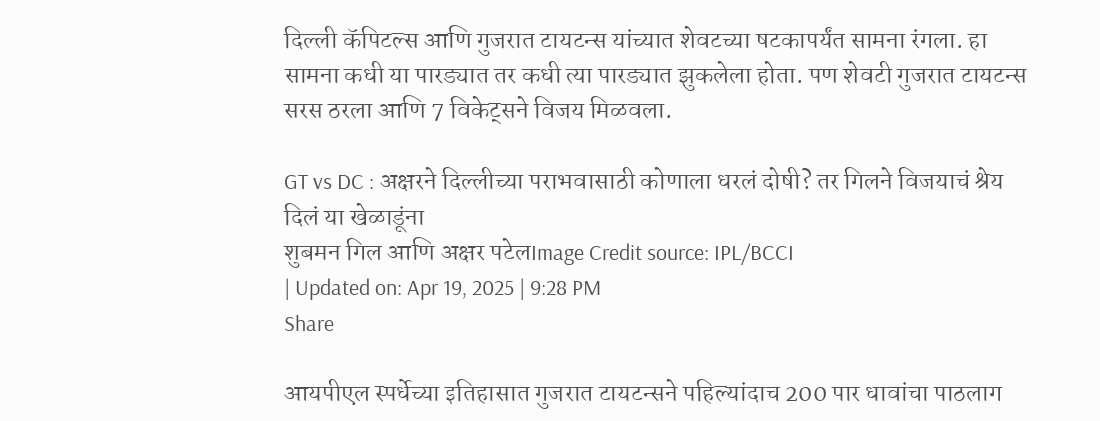दिल्ली कॅपिटल्स आणि गुजरात टायटन्स यांच्यात शेवटच्या षटकापर्यंत सामना रंगला. हा सामना कधी या पारड्यात तर कधी त्या पारड्यात झुकलेला होता. पण शेवटी गुजरात टायटन्स सरस ठरला आणि 7 विकेट्सने विजय मिळवला.

GT vs DC : अक्षरने दिल्लीच्या पराभवासाठी कोणाला धरलं दोषी? तर गिलने विजयाचं श्रेय दिलं या खेळाडूंना
शुबमन गिल आणि अक्षर पटेलImage Credit source: IPL/BCCI
| Updated on: Apr 19, 2025 | 9:28 PM
Share

आयपीएल स्पर्धेच्या इतिहासात गुजरात टायटन्सने पहिल्यांदाच 200 पार धावांचा पाठलाग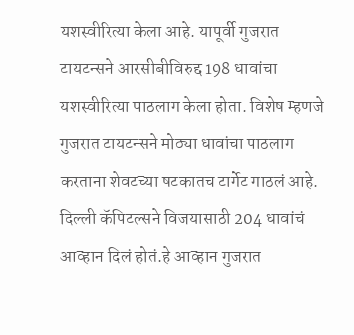यशस्वीरित्या केला आहे. यापूर्वी गुजरात टायटन्सने आरसीबीविरुद्द 198 धावांचा यशस्वीरित्या पाठलाग केला होता. विशेष म्हणजे गुजरात टायटन्सने मोठ्या धावांचा पाठलाग करताना शेवटच्या षटकातच टार्गेट गाठलं आहे. दिल्ली कॅपिटल्सने विजयासाठी 204 धावांचं आव्हान दिलं होतं.हे आव्हान गुजरात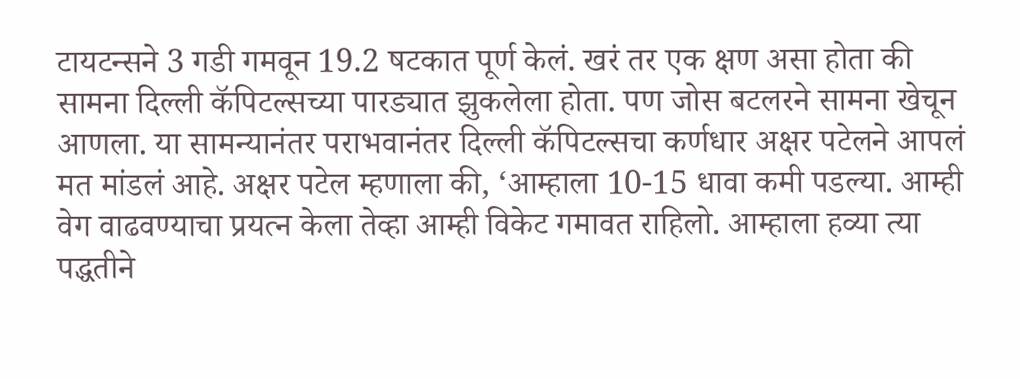टायटन्सने 3 गडी गमवून 19.2 षटकात पूर्ण केलं. खरं तर एक क्षण असा होता की सामना दिल्ली कॅपिटल्सच्या पारड्यात झुकलेला होता. पण जोस बटलरने सामना खेचून आणला. या सामन्यानंतर पराभवानंतर दिल्ली कॅपिटल्सचा कर्णधार अक्षर पटेलने आपलं मत मांडलं आहे. अक्षर पटेल म्हणाला की, ‘आम्हाला 10-15 धावा कमी पडल्या. आम्ही वेग वाढवण्याचा प्रयत्न केला तेव्हा आम्ही विकेट गमावत राहिलो. आम्हाला हव्या त्या पद्धतीने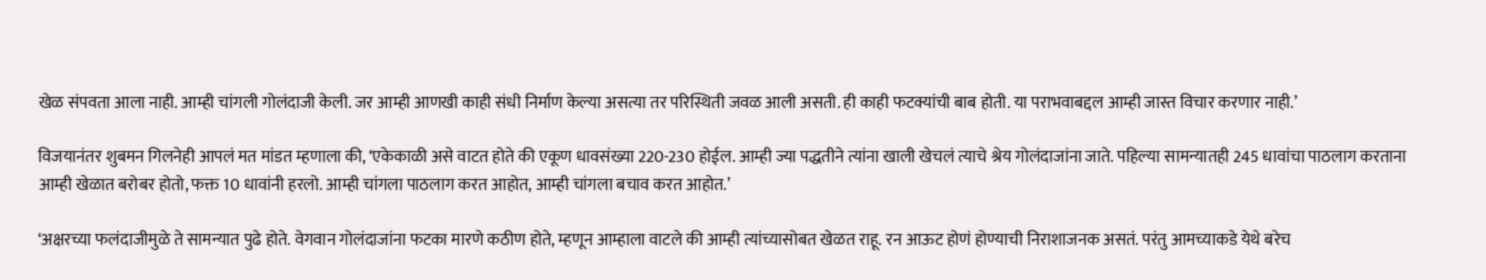खेळ संपवता आला नाही. आम्ही चांगली गोलंदाजी केली. जर आम्ही आणखी काही संधी निर्माण केल्या असत्या तर परिस्थिती जवळ आली असती. ही काही फटक्यांची बाब होती. या पराभवाबद्दल आम्ही जास्त विचार करणार नाही.’

विजयानंतर शुबमन गिलनेही आपलं मत मांडत म्हणाला की, ‘एकेकाळी असे वाटत होते की एकूण धावसंख्या 220-230 होईल. आम्ही ज्या पद्धतीने त्यांना खाली खेचलं त्याचे श्रेय गोलंदाजांना जाते. पहिल्या सामन्यातही 245 धावांचा पाठलाग करताना आम्ही खेळात बरोबर होतो, फक्त 10 धावांनी हरलो. आम्ही चांगला पाठलाग करत आहोत, आम्ही चांगला बचाव करत आहोत.’

‘अक्षरच्या फलंदाजीमुळे ते सामन्यात पुढे होते. वेगवान गोलंदाजांना फटका मारणे कठीण होते, म्हणून आम्हाला वाटले की आम्ही त्यांच्यासोबत खेळत राहू. रन आऊट होणं होण्याची निराशाजनक असतं. परंतु आमच्याकडे येथे बरेच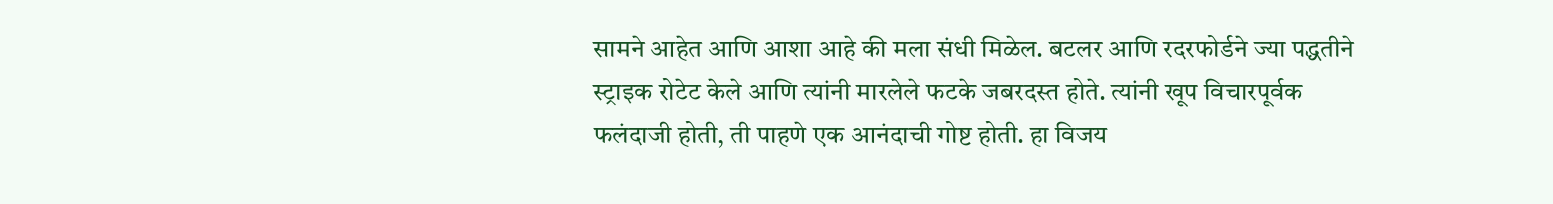सामने आहेत आणि आशा आहे की मला संधी मिळेल. बटलर आणि रदरफोर्डने ज्या पद्धतीने स्ट्राइक रोटेट केले आणि त्यांनी मारलेले फटके जबरदस्त होते. त्यांनी खूप विचारपूर्वक फलंदाजी होती, ती पाहणे एक आनंदाची गोष्ट होती. हा विजय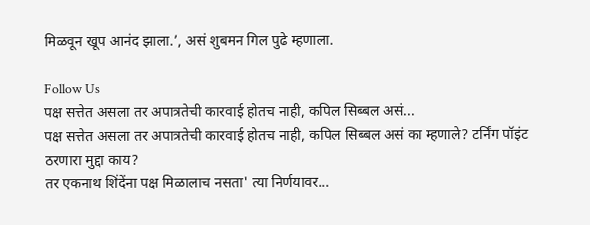मिळवून खूप आनंद झाला.’, असं शुबमन गिल पुढे म्हणाला.

Follow Us
पक्ष सत्तेत असला तर अपात्रतेची कारवाई होतच नाही, कपिल सिब्बल असं...
पक्ष सत्तेत असला तर अपात्रतेची कारवाई होतच नाही, कपिल सिब्बल असं का म्हणाले? टर्निंग पॉइंट ठरणारा मुद्दा काय?
तर एकनाथ शिंदेंना पक्ष मिळालाच नसता' त्या निर्णयावर...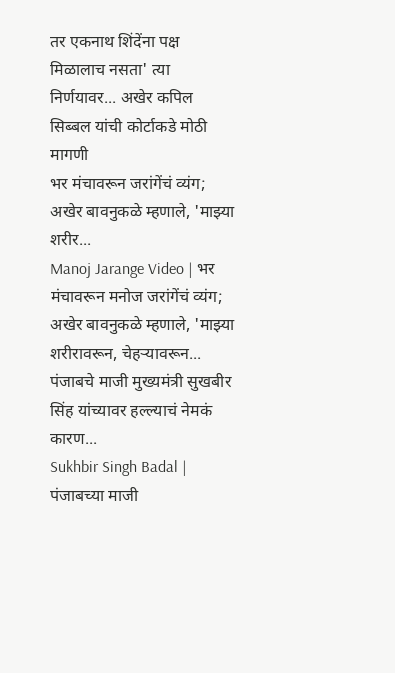तर एकनाथ शिंदेंना पक्ष मिळालाच नसता' त्या निर्णयावर... अखेर कपिल सिब्बल यांची कोर्टाकडे मोठी मागणी
भर मंचावरून जरांगेंचं व्यंग; अखेर बावनुकळे म्हणाले, 'माझ्या शरीर...
Manoj Jarange Video | भर मंचावरून मनोज जरांगेंचं व्यंग; अखेर बावनुकळे म्हणाले, 'माझ्या शरीरावरून, चेहऱ्यावरून...
पंजाबचे माजी मुख्यमंत्री सुखबीर सिंह यांच्यावर हल्ल्याचं नेमकं कारण...
Sukhbir Singh Badal | पंजाबच्या माजी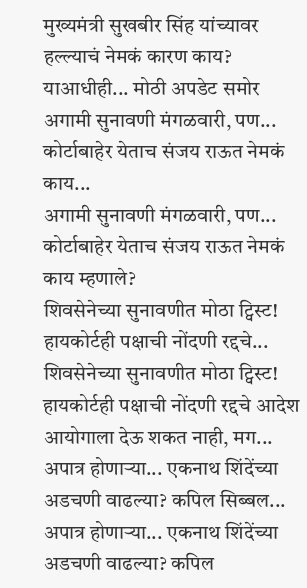मुख्यमंत्री सुखबीर सिंह यांच्यावर हल्ल्याचं नेमकं कारण काय? याआधीही... मोठी अपडेट समोर
अगामी सुनावणी मंगळवारी, पण... कोर्टाबाहेर येताच संजय राऊत नेमकं काय...
अगामी सुनावणी मंगळवारी, पण... कोर्टाबाहेर येताच संजय राऊत नेमकं काय म्हणाले?
शिवसेनेच्या सुनावणीत मोठा ट्विस्ट! हायकोर्टही पक्षाची नोंदणी रद्दचे...
शिवसेनेच्या सुनावणीत मोठा ट्विस्ट! हायकोर्टही पक्षाची नोंदणी रद्दचे आदेश आयोगाला देऊ शकत नाही, मग...
अपात्र होणाऱ्या... एकनाथ शिंदेंच्या अडचणी वाढल्या? कपिल सिब्बल...
अपात्र होणाऱ्या... एकनाथ शिंदेंच्या अडचणी वाढल्या? कपिल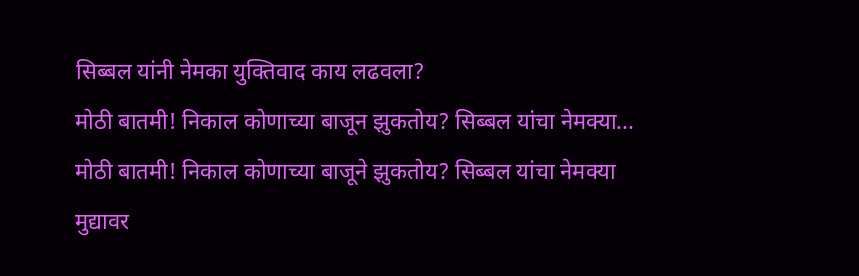सिब्बल यांनी नेमका युक्तिवाद काय लढवला?
मोठी बातमी! निकाल कोणाच्या बाजून झुकतोय? सिब्बल यांचा नेमक्या...
मोठी बातमी! निकाल कोणाच्या बाजूने झुकतोय? सिब्बल यांचा नेमक्या मुद्यावर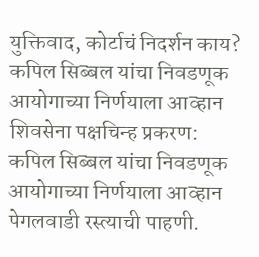युक्तिवाद, कोर्टाचं निदर्शन काय?
कपिल सिब्बल यांचा निवडणूक आयोगाच्या निर्णयाला आव्हान
शिवसेना पक्षचिन्ह प्रकरण: कपिल सिब्बल यांचा निवडणूक आयोगाच्या निर्णयाला आव्हान
पेगलवाडी रस्त्याची पाहणी.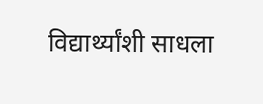विद्यार्थ्यांशी साधला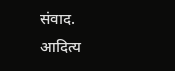संवाद.
आदित्य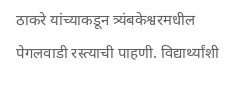ठाकरे यांच्याकडून त्र्यंबकेश्वरमधील पेगलवाडी रस्त्याची पाहणी. विद्यार्थ्यांशी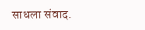साधला संवाद.